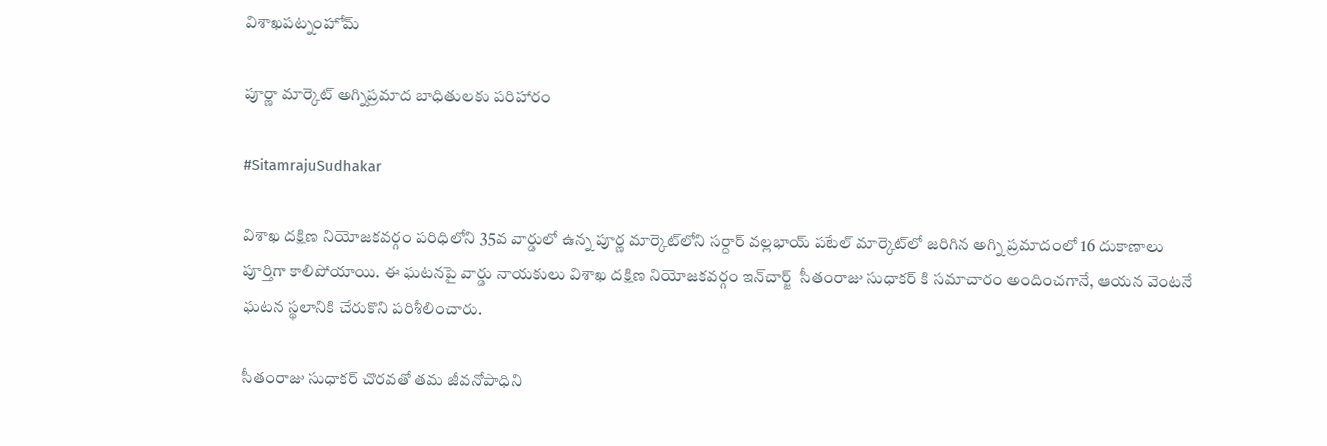విశాఖపట్నంహోమ్

పూర్ణా మార్కెట్ అగ్నిప్రమాద బాధితులకు పరిహారం

#SitamrajuSudhakar

విశాఖ దక్షిణ నియోజకవర్గం పరిధిలోని 35వ వార్డులో ఉన్న పూర్ణ మార్కెట్‌లోని సర్దార్ వల్లభాయ్ పటేల్ మార్కెట్‌లో జరిగిన అగ్ని ప్రమాదంలో 16 దుకాణాలు పూర్తిగా కాలిపోయాయి. ఈ ఘటనపై వార్డు నాయకులు విశాఖ దక్షిణ నియోజకవర్గం ఇన్‌చార్జ్  సీతంరాజు సుధాకర్ కి సమాచారం అందించగానే, ఆయన వెంటనే ఘటన స్థలానికి చేరుకొని పరిశీలించారు.

సీతంరాజు సుధాకర్ చొరవతో తమ జీవనోపాధిని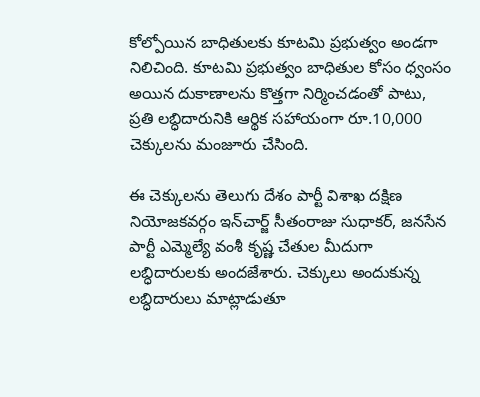కోల్పోయిన బాధితులకు కూటమి ప్రభుత్వం అండగా నిలిచింది. కూటమి ప్రభుత్వం బాధితుల కోసం ధ్వంసం అయిన దుకాణాలను కొత్తగా నిర్మించడంతో పాటు, ప్రతి లబ్ధిదారునికి ఆర్థిక సహాయంగా రూ.10,000 చెక్కులను మంజూరు చేసింది.

ఈ చెక్కులను తెలుగు దేశం పార్టీ విశాఖ దక్షిణ నియోజకవర్గం ఇన్‌చార్జ్ సీతంరాజు సుధాకర్, జనసేన పార్టీ ఎమ్మెల్యే వంశీ కృష్ణ చేతుల మీదుగా లబ్ధిదారులకు అందజేశారు. చెక్కులు అందుకున్న లబ్ధిదారులు మాట్లాడుతూ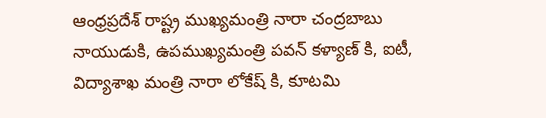ఆంధ్రప్రదేశ్ రాష్ట్ర ముఖ్యమంత్రి నారా చంద్రబాబు నాయుడుకి, ఉపముఖ్యమంత్రి పవన్ కళ్యాణ్ కి, ఐటీ, విద్యాశాఖ మంత్రి నారా లోకేష్ కి, కూటమి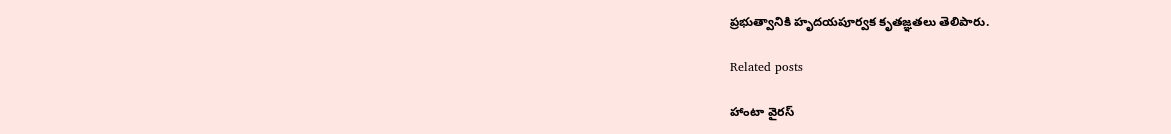ప్రభుత్వానికి హృదయపూర్వక కృతజ్ఞతలు తెలిపారు.

Related posts

హాంటా వైరస్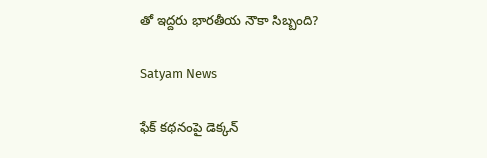తో ఇద్దరు భారతీయ నౌకా సిబ్బంది?

Satyam News

ఫేక్ కథనంపై డెక్కన్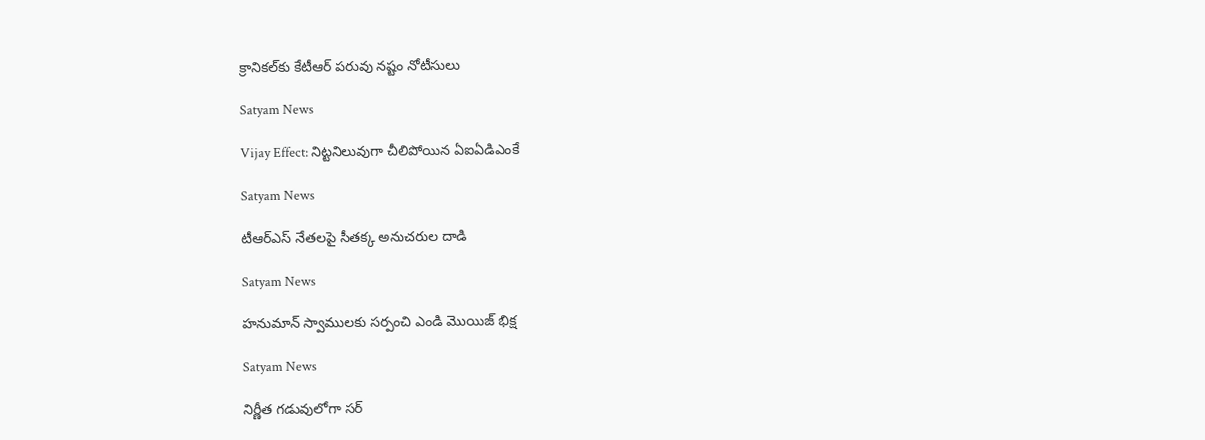క్రానికల్‌కు కేటీఆర్ పరువు నష్టం నోటీసులు

Satyam News

Vijay Effect: నిట్టనిలువుగా చీలిపోయిన ఏఐఏడిఎంకే

Satyam News

టీఆర్ఎస్ నేతలపై సీతక్క అనుచరుల దాడి

Satyam News

హనుమాన్ స్వాములకు సర్పంచి ఎండి మొయిజ్ భిక్ష

Satyam News

నిర్ణీత గడువులోగా సర్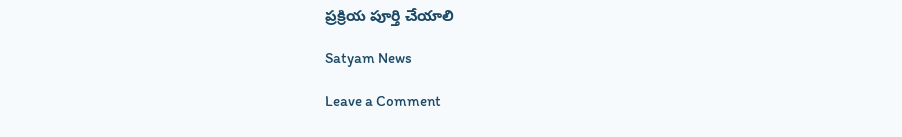ప్రక్రియ పూర్తి చేయాలి

Satyam News

Leave a Comment